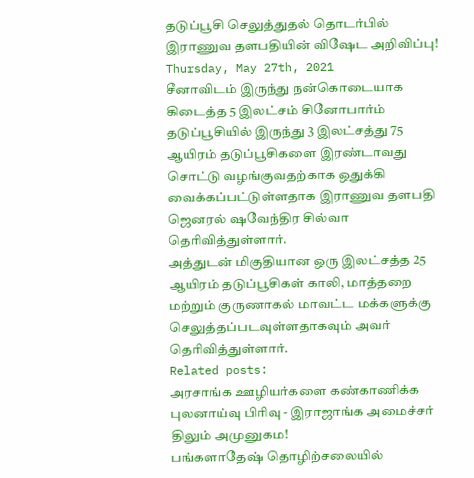தடுப்பூசி செலுத்துதல் தொடர்பில் இராணுவ தளபதியின் விஷேட அறிவிப்பு!
Thursday, May 27th, 2021
சீனாவிடம் இருந்து நன்கொடையாக கிடைத்த 5 இலட்சம் சினோபார்ம் தடுப்பூசியில் இருந்து 3 இலட்சத்து 75 ஆயிரம் தடுப்பூசிகளை இரண்டாவது சொட்டு வழங்குவதற்காக ஒதுக்கி வைக்கப்பட்டுள்ளதாக இராணுவ தளபதி ஜெனரல் ஷவேந்திர சில்வா தெரிவித்துள்ளார்.
அத்துடன் மிகுதியான ஒரு இலட்சத்த 25 ஆயிரம் தடுப்பூசிகள் காலி, மாத்தறை மற்றும் குருணாகல் மாவட்ட மக்களுக்கு செலுத்தப்படவுள்ளதாகவும் அவர் தெரிவித்துள்ளார்.
Related posts:
அரசாங்க ஊழியர்களை கண்காணிக்க புலனாய்வு பிரிவு - இராஜாங்க அமைச்சர் திலும் அமுனுகம!
பங்களாதேஷ் தொழிற்சலையில்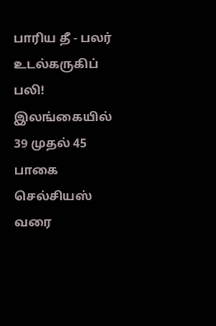பாரிய தீ - பலர் உடல்கருகிப் பலி!
இலங்கையில் 39 முதல் 45 பாகை செல்சியஸ் வரை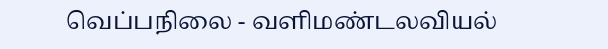வெப்பநிலை - வளிமண்டலவியல்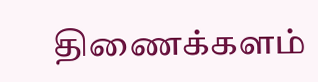திணைக்களம்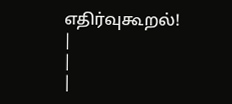எதிர்வுகூறல்!
|
|
|